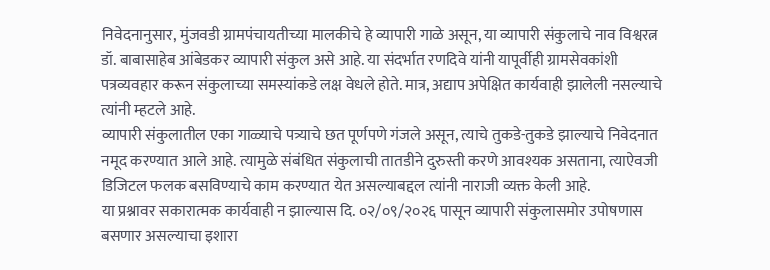निवेदनानुसार, मुंजवडी ग्रामपंचायतीच्या मालकीचे हे व्यापारी गाळे असून, या व्यापारी संकुलाचे नाव विश्वरत्न डॉ. बाबासाहेब आंबेडकर व्यापारी संकुल असे आहे. या संदर्भात रणदिवे यांनी यापूर्वीही ग्रामसेवकांशी पत्रव्यवहार करून संकुलाच्या समस्यांकडे लक्ष वेधले होते. मात्र, अद्याप अपेक्षित कार्यवाही झालेली नसल्याचे त्यांनी म्हटले आहे.
व्यापारी संकुलातील एका गाळ्याचे पत्र्याचे छत पूर्णपणे गंजले असून, त्याचे तुकडे-तुकडे झाल्याचे निवेदनात नमूद करण्यात आले आहे. त्यामुळे संबंधित संकुलाची तातडीने दुरुस्ती करणे आवश्यक असताना, त्याऐवजी डिजिटल फलक बसविण्याचे काम करण्यात येत असल्याबद्दल त्यांनी नाराजी व्यक्त केली आहे.
या प्रश्नावर सकारात्मक कार्यवाही न झाल्यास दि. ०२/०९/२०२६ पासून व्यापारी संकुलासमोर उपोषणास बसणार असल्याचा इशारा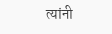त्यांनी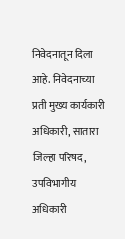निवेदनातून दिला आहे. निवेदनाच्या प्रती मुख्य कार्यकारी अधिकारी, सातारा जिल्हा परिषद, उपविभागीय अधिकारी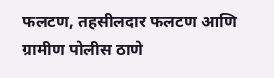फलटण, तहसीलदार फलटण आणि ग्रामीण पोलीस ठाणे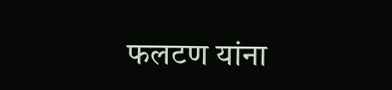फलटण यांना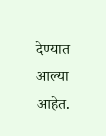देण्यात आल्या आहेत.